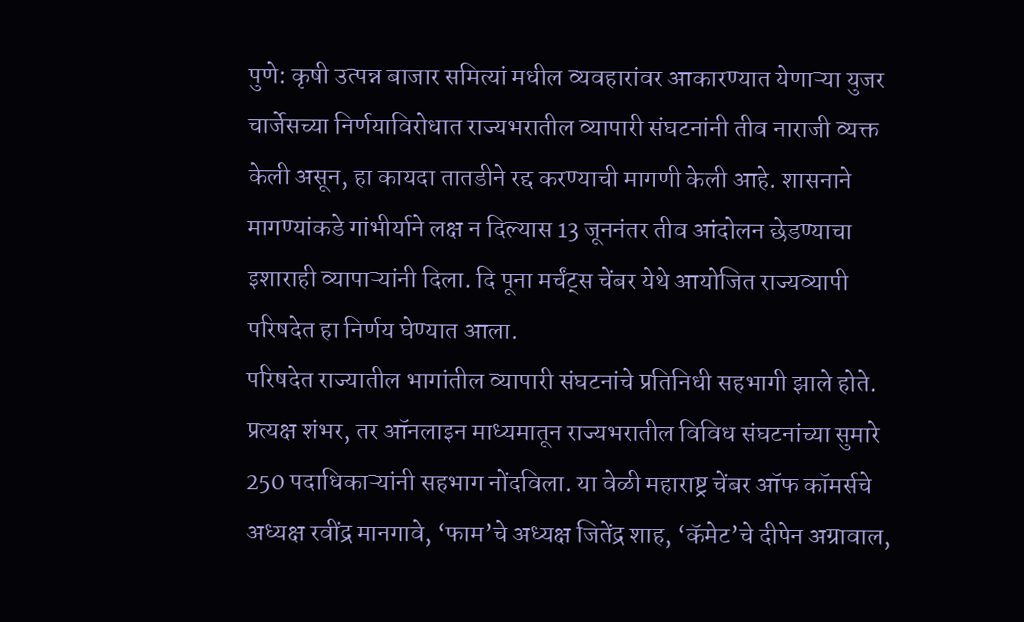पुणे: कृषी उत्पन्न बाजार समित्यां मधील व्यवहारांवर आकारण्यात येणाऱ्या युजर चार्जेसच्या निर्णयाविरोधात राज्यभरातील व्यापारी संघटनांनी तीव नाराजी व्यक्त केली असून, हा कायदा तातडीने रद्द करण्याची मागणी केली आहे. शासनाने मागण्यांकडे गांभीर्याने लक्ष न दिल्यास 13 जूननंतर तीव आंदोलन छेडण्याचा इशाराही व्यापाऱ्यांनी दिला. दि पूना मर्चंट्स चेंबर येथे आयोजित राज्यव्यापी परिषदेत हा निर्णय घेण्यात आला.
परिषदेत राज्यातील भागांतील व्यापारी संघटनांचे प्रतिनिधी सहभागी झाले होते. प्रत्यक्ष शंभर, तर ऑनलाइन माध्यमातून राज्यभरातील विविध संघटनांच्या सुमारे 250 पदाधिकाऱ्यांनी सहभाग नोंदविला. या वेळी महाराष्ट्र चेंबर ऑफ कॉमर्सचे अध्यक्ष रवींद्र मानगावे, ‘फाम’चे अध्यक्ष जितेंद्र शाह, ‘कॅमेट’चे दीपेन अग्रावाल,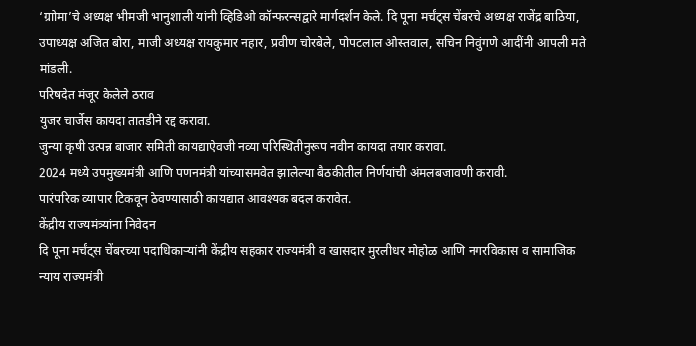‘ग्राोमा’चे अध्यक्ष भीमजी भानुशाली यांनी व्हिडिओ कॉन्फरन्सद्वारे मार्गदर्शन केले. दि पूना मर्चंट्स चेंबरचे अध्यक्ष राजेंद्र बाठिया, उपाध्यक्ष अजित बोरा, माजी अध्यक्ष रायकुमार नहार, प्रवीण चोरबेले, पोपटलाल ओस्तवाल, सचिन निवुंगणे आदींनी आपली मते मांडली.
परिषदेत मंजूर केलेले ठराव
युजर चार्जेस कायदा तातडीने रद्द करावा.
जुन्या कृषी उत्पन्न बाजार समिती कायद्याऐवजी नव्या परिस्थितीनुरूप नवीन कायदा तयार करावा.
2024 मध्ये उपमुख्यमंत्री आणि पणनमंत्री यांच्यासमवेत झालेल्या बैठकीतील निर्णयांची अंमलबजावणी करावी.
पारंपरिक व्यापार टिकवून ठेवण्यासाठी कायद्यात आवश्यक बदल करावेत.
केंद्रीय राज्यमंत्र्यांना निवेदन
दि पूना मर्चंट्स चेंबरच्या पदाधिकाऱ्यांनी केंद्रीय सहकार राज्यमंत्री व खासदार मुरलीधर मोहोळ आणि नगरविकास व सामाजिक न्याय राज्यमंत्री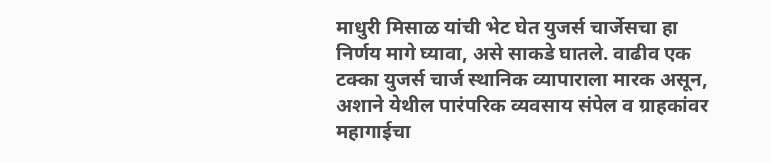माधुरी मिसाळ यांची भेट घेत युजर्स चार्जेसचा हा निर्णय मागे घ्यावा, असे साकडे घातले. वाढीव एक टक्का युजर्स चार्ज स्थानिक व्यापाराला मारक असून, अशाने येथील पारंपरिक व्यवसाय संपेल व ग्राहकांवर महागाईचा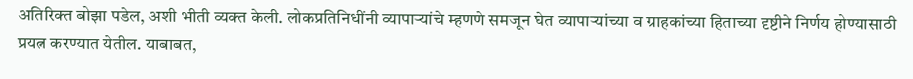अतिरिक्त बोझा पडेल, अशी भीती व्यक्त केली. लोकप्रतिनिधींनी व्यापाऱ्यांचे म्हणणे समजून घेत व्यापाऱ्यांच्या व ग्राहकांच्या हिताच्या दृष्टीने निर्णय होण्यासाठी प्रयत्न करण्यात येतील. याबाबत,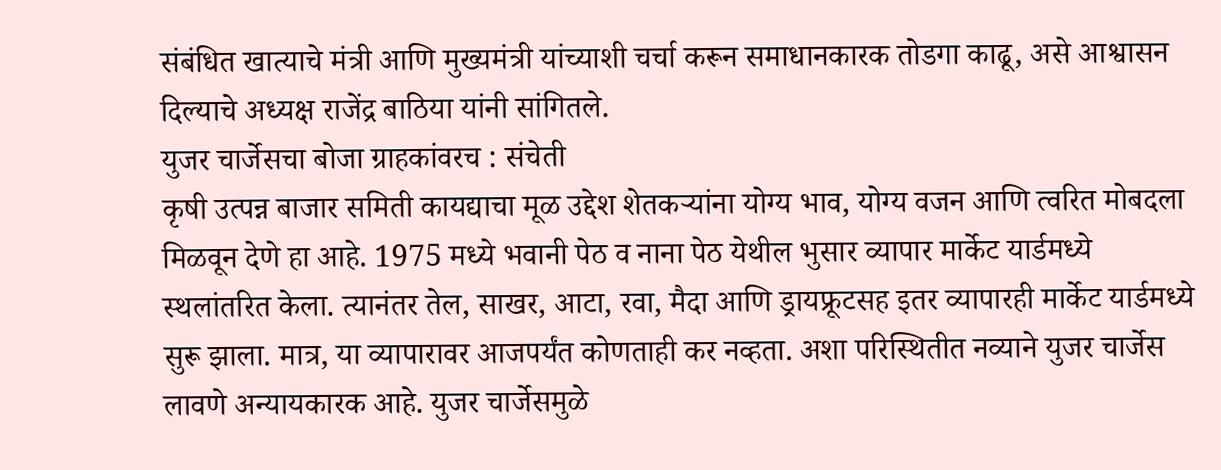संबंधित खात्याचे मंत्री आणि मुख्यमंत्री यांच्याशी चर्चा करून समाधानकारक तोडगा काढू, असे आश्वासन दिल्याचे अध्यक्ष राजेंद्र बाठिया यांनी सांगितले.
युजर चार्जेसचा बोजा ग्राहकांवरच : संचेती
कृषी उत्पन्न बाजार समिती कायद्याचा मूळ उद्देश शेतकऱ्यांना योग्य भाव, योग्य वजन आणि त्वरित मोबदला मिळवून देणे हा आहे. 1975 मध्ये भवानी पेठ व नाना पेठ येथील भुसार व्यापार मार्केट यार्डमध्ये स्थलांतरित केला. त्यानंतर तेल, साखर, आटा, रवा, मैदा आणि ड्रायफ्रूटसह इतर व्यापारही मार्केट यार्डमध्ये सुरू झाला. मात्र, या व्यापारावर आजपर्यंत कोणताही कर नव्हता. अशा परिस्थितीत नव्याने युजर चार्जेस लावणे अन्यायकारक आहे. युजर चार्जेसमुळे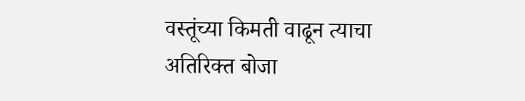वस्तूंच्या किमती वाढून त्याचा अतिरिक्त बोजा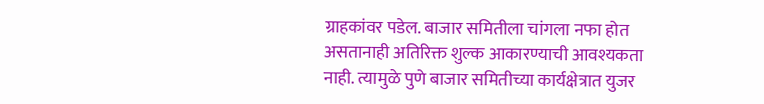ग्राहकांवर पडेल. बाजार समितीला चांगला नफा होत असतानाही अतिरिक्त शुल्क आकारण्याची आवश्यकता नाही. त्यामुळे पुणे बाजार समितीच्या कार्यक्षेत्रात युजर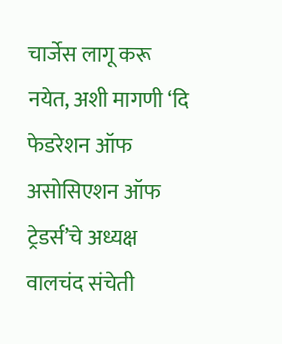चार्जेस लागू करू नयेत, अशी मागणी ‘दि फेडरेशन ऑफ असोसिएशन ऑफ ट्रेडर्स’चे अध्यक्ष वालचंद संचेती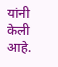यांनी केली आहे.